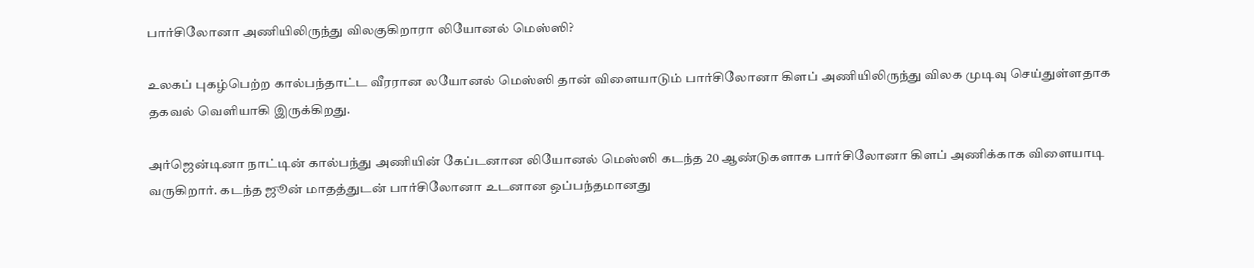பார்சிலோனா அணியிலிருந்து விலகுகிறாரா லியோனல் மெஸ்ஸி?

உலகப் புகழ்பெற்ற கால்பந்தாட்ட வீரரான லயோனல் மெஸ்ஸி தான் விளையாடும் பார்சிலோனா கிளப் அணியிலிருந்து விலக முடிவு செய்துள்ளதாக தகவல் வெளியாகி இருக்கிறது.

அர்ஜென்டினா நாட்டின் கால்பந்து அணியின் கேப்டனான லியோனல் மெஸ்ஸி கடந்த 20 ஆண்டுகளாக பார்சிலோனா கிளப் அணிக்காக விளையாடி வருகிறார். கடந்த ஜூன் மாதத்துடன் பார்சிலோனா உடனான ஒப்பந்தமானது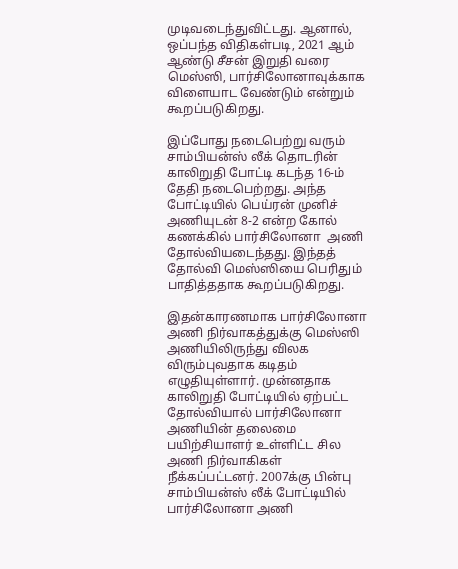முடிவடைந்துவிட்டது. ஆனால், ஒப்பந்த விதிகள்படி, 2021 ஆம் ஆண்டு சீசன் இறுதி வரை மெஸ்ஸி, பார்சிலோனாவுக்காக விளையாட வேண்டும் என்றும் கூறப்படுகிறது.

இப்போது நடைபெற்று வரும் சாம்பியன்ஸ் லீக் தொடரின் காலிறுதி போட்டி கடந்த 16-ம் தேதி நடைபெற்றது. அந்த போட்டியில் பெய்ரன் முனிச் அணியுடன் 8-2 என்ற கோல் கணக்கில் பார்சிலோனா  அணி தோல்வியடைந்தது. இந்தத் தோல்வி மெஸ்ஸியை பெரிதும் பாதித்ததாக கூறப்படுகிறது.

இதன்காரணமாக பார்சிலோனா அணி நிர்வாகத்துக்கு மெஸ்ஸி  அணியிலிருந்து விலக விரும்புவதாக கடிதம் எழுதியுள்ளார். முன்னதாக காலிறுதி போட்டியில் ஏற்பட்ட  தோல்வியால் பார்சிலோனா அணியின் தலைமை பயிற்சியாளர் உள்ளிட்ட சில அணி நிர்வாகிகள் நீக்கப்பட்டனர். 2007க்கு பின்பு சாம்பியன்ஸ் லீக் போட்டியில் பார்சிலோனா அணி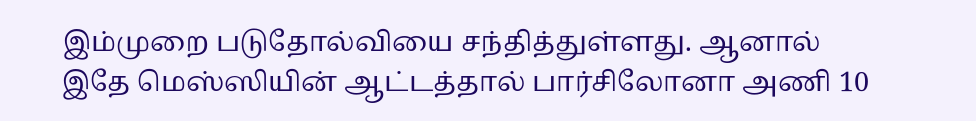இம்முறை படுதோல்வியை சந்தித்துள்ளது. ஆனால் இதே மெஸ்ஸியின் ஆட்டத்தால் பார்சிலோனா அணி 10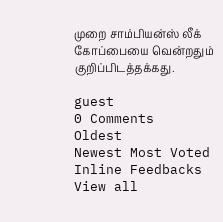முறை சாம்பியன்ஸ் லீக் கோப்பையை வென்றதும் குறிப்பிடத்தக்கது.

guest
0 Comments
Oldest
Newest Most Voted
Inline Feedbacks
View all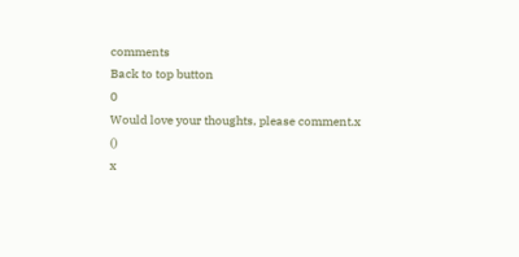comments
Back to top button
0
Would love your thoughts, please comment.x
()
x